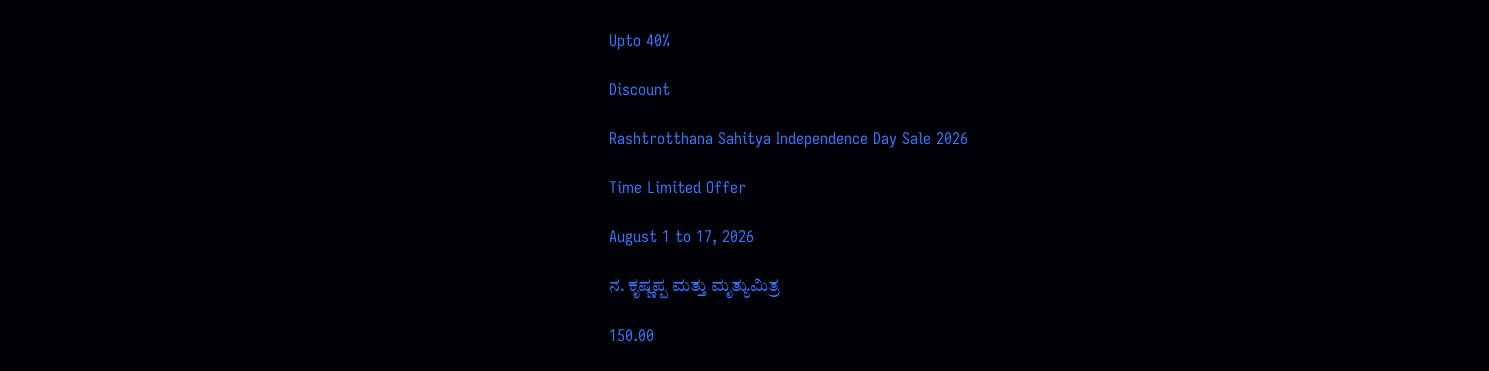Upto 40%

Discount

Rashtrotthana Sahitya Independence Day Sale 2026

Time Limited Offer

August 1 to 17, 2026

ನ. ಕೃಷ್ಣಪ್ಪ ಮತ್ತು ಮೃತ್ಯುಮಿತ್ರ

150.00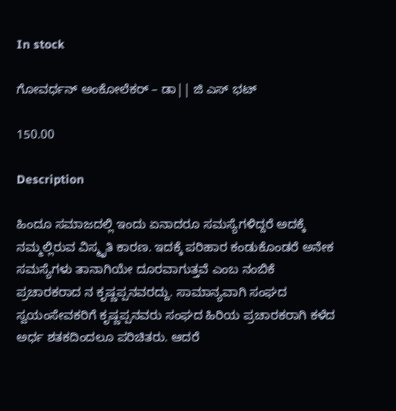In stock

ಗೋವರ್ಧನ್ ಅಂಕೋಲೆಕರ್ – ಡಾ|| ಜಿ ಎಸ್ ಭಟ್

150.00

Description

ಹಿಂದೂ ಸಮಾಜದಲ್ಲಿ ಇಂದು ಏನಾದರೂ ಸಮಸ್ಯೆಗಳಿದ್ದರೆ ಅದಕ್ಕೆ ನಮ್ಮಲ್ಲಿರುವ ವಿಸ್ಮೃತಿ ಕಾರಣ. ಇದಕ್ಕೆ ಪರಿಹಾರ ಕಂಡುಕೊಂಡರೆ ಅನೇಕ ಸಮಸ್ಯೆಗಳು ತಾನಾಗಿಯೇ ದೂರವಾಗುತ್ತವೆ ಎಂಬ ನಂಬಿಕೆ ಪ್ರಚಾರಕರಾದ ನ ಕೃಷ್ಣಪ್ಪನವರದ್ದು. ಸಾಮಾನ್ಯವಾಗಿ ಸಂಘದ ಸ್ವಯಂಸೇವಕರಿಗೆ ಕೃಷ್ಣಪ್ಪನವರು ಸಂಘದ ಹಿರಿಯ ಪ್ರಚಾರಕರಾಗಿ ಕಳೆದ ಅರ್ಧ ಶತಕದಿಂದಲೂ ಪರಿಚಿತರು. ಆದರೆ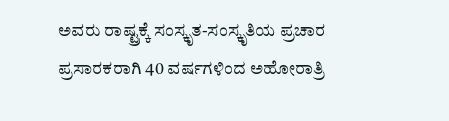ಅವರು ರಾಷ್ಟ್ರಕ್ಕೆ ಸಂಸ್ಕೃತ-ಸಂಸ್ಕೃತಿಯ ಪ್ರಚಾರ ಪ್ರಸಾರಕರಾಗಿ 40 ವರ್ಷಗಳಿಂದ ಅಹೋರಾತ್ರಿ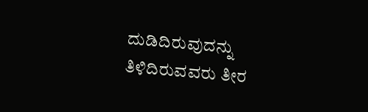ದುಡಿದಿರುವುದನ್ನು ತಿಳಿದಿರುವವರು ತೀರ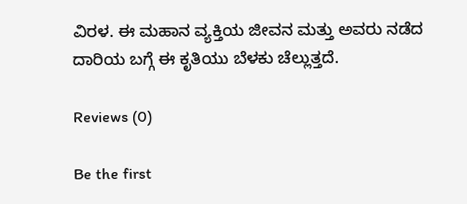ವಿರಳ. ಈ ಮಹಾನ ವ್ಯಕ್ತಿಯ ಜೀವನ ಮತ್ತು ಅವರು ನಡೆದ ದಾರಿಯ ಬಗ್ಗೆ ಈ ಕೃತಿಯು ಬೆಳಕು ಚೆಲ್ಲುತ್ತದೆ.

Reviews (0)

Be the first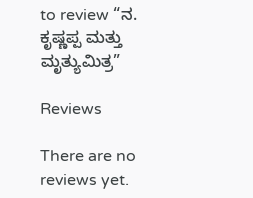to review “ನ. ಕೃಷ್ಣಪ್ಪ ಮತ್ತು ಮೃತ್ಯುಮಿತ್ರ”

Reviews

There are no reviews yet.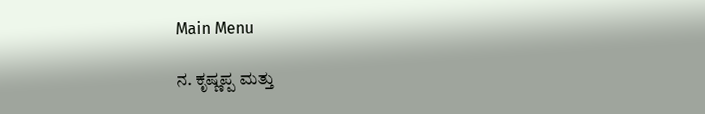Main Menu

ನ. ಕೃಷ್ಣಪ್ಪ ಮತ್ತು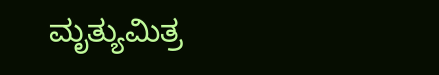ಮೃತ್ಯುಮಿತ್ರ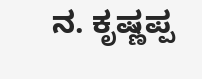ನ. ಕೃಷ್ಣಪ್ಪ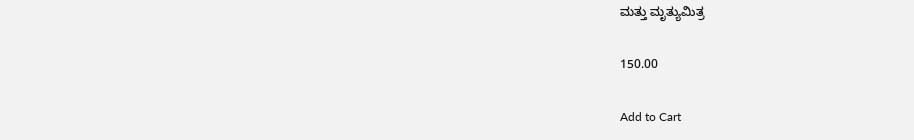ಮತ್ತು ಮೃತ್ಯುಮಿತ್ರ

150.00

Add to Cart